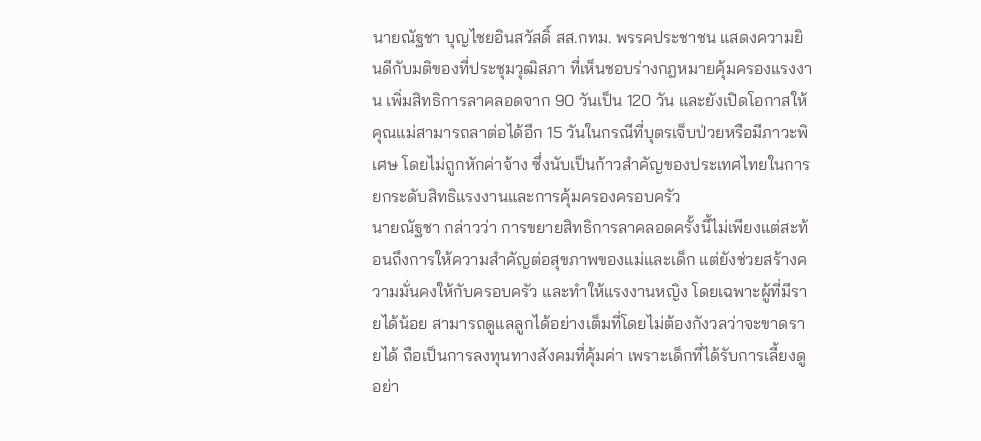นายณัฐชา บุญไชยอินสวัสดิ์ สส.กทม. พรรคประชาชน แสดงความยินดีกับมติของที่ประชุมวุฒิสภา ที่เห็นชอบร่างกฎหมายคุ้มครองแรงงาน เพิ่มสิทธิการลาคลอดจาก 90 วันเป็น 120 วัน และยังเปิดโอกาสให้คุณแม่สามารถลาต่อได้อีก 15 วันในกรณีที่บุตรเจ็บป่วยหรือมีภาวะพิเศษ โดยไม่ถูกหักค่าจ้าง ซึ่งนับเป็นก้าวสำคัญของประเทศไทยในการยกระดับสิทธิแรงงานและการคุ้มครองครอบครัว
นายณัฐชา กล่าวว่า การขยายสิทธิการลาคลอดครั้งนี้ไม่เพียงแต่สะท้อนถึงการให้ความสำคัญต่อสุขภาพของแม่และเด็ก แต่ยังช่วยสร้างความมั่นคงให้กับครอบครัว และทำให้แรงงานหญิง โดยเฉพาะผู้ที่มีรายได้น้อย สามารถดูแลลูกได้อย่างเต็มที่โดยไม่ต้องกังวลว่าจะขาดรายได้ ถือเป็นการลงทุนทางสังคมที่คุ้มค่า เพราะเด็กที่ได้รับการเลี้ยงดูอย่า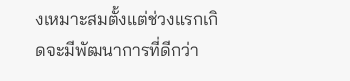งเหมาะสมตั้งแต่ช่วงแรกเกิดจะมีพัฒนาการที่ดีกว่า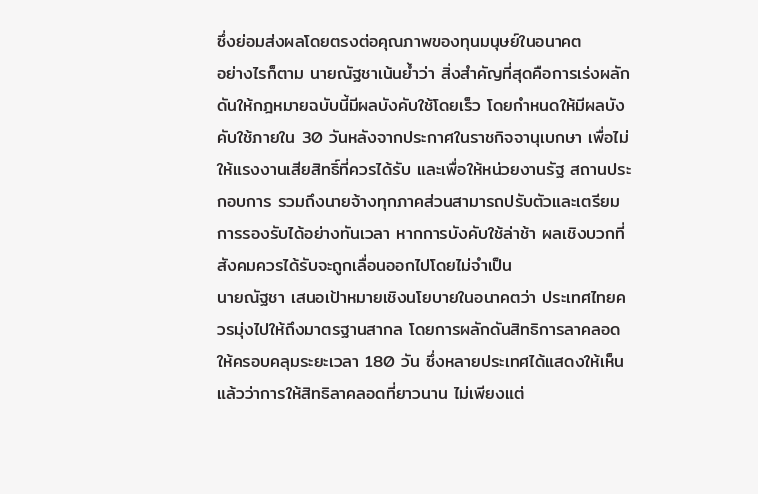ซึ่งย่อมส่งผลโดยตรงต่อคุณภาพของทุนมนุษย์ในอนาคต
อย่างไรก็ตาม นายณัฐชาเน้นย้ำว่า สิ่งสำคัญที่สุดคือการเร่งผลักดันให้กฎหมายฉบับนี้มีผลบังคับใช้โดยเร็ว โดยกำหนดให้มีผลบังคับใช้ภายใน 30 วันหลังจากประกาศในราชกิจจานุเบกษา เพื่อไม่ให้แรงงานเสียสิทธิ์ที่ควรได้รับ และเพื่อให้หน่วยงานรัฐ สถานประกอบการ รวมถึงนายจ้างทุกภาคส่วนสามารถปรับตัวและเตรียมการรองรับได้อย่างทันเวลา หากการบังคับใช้ล่าช้า ผลเชิงบวกที่สังคมควรได้รับจะถูกเลื่อนออกไปโดยไม่จำเป็น
นายณัฐชา เสนอเป้าหมายเชิงนโยบายในอนาคตว่า ประเทศไทยควรมุ่งไปให้ถึงมาตรฐานสากล โดยการผลักดันสิทธิการลาคลอดให้ครอบคลุมระยะเวลา 180 วัน ซึ่งหลายประเทศได้แสดงให้เห็นแล้วว่าการให้สิทธิลาคลอดที่ยาวนาน ไม่เพียงแต่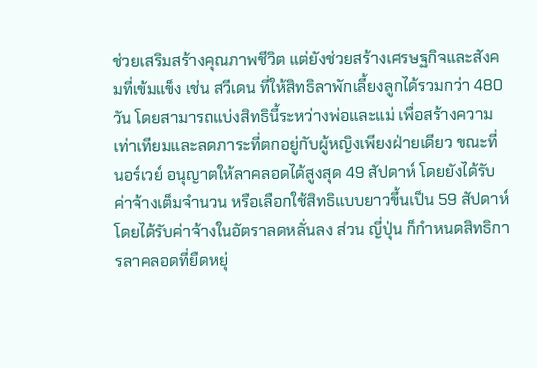ช่วยเสริมสร้างคุณภาพชีวิต แต่ยังช่วยสร้างเศรษฐกิจและสังคมที่เข้มแข็ง เช่น สวีเดน ที่ให้สิทธิลาพักเลี้ยงลูกได้รวมกว่า 480 วัน โดยสามารถแบ่งสิทธินี้ระหว่างพ่อและแม่ เพื่อสร้างความเท่าเทียมและลดภาระที่ตกอยู่กับผู้หญิงเพียงฝ่ายเดียว ขณะที่ นอร์เวย์ อนุญาตให้ลาคลอดได้สูงสุด 49 สัปดาห์ โดยยังได้รับค่าจ้างเต็มจำนวน หรือเลือกใช้สิทธิแบบยาวขึ้นเป็น 59 สัปดาห์ โดยได้รับค่าจ้างในอัตราลดหลั่นลง ส่วน ญี่ปุ่น ก็กำหนดสิทธิการลาคลอดที่ยืดหยุ่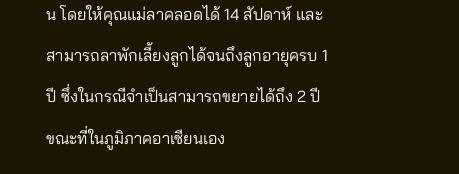น โดยให้คุณแม่ลาคลอดได้ 14 สัปดาห์ และสามารถลาพักเลี้ยงลูกได้จนถึงลูกอายุครบ 1 ปี ซึ่งในกรณีจำเป็นสามารถขยายได้ถึง 2 ปี ขณะที่ในภูมิภาคอาเซียนเอง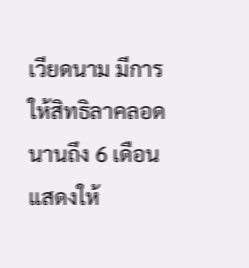เวียดนาม มีการให้สิทธิลาคลอดนานถึง 6 เดือน แสดงให้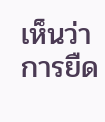เห็นว่าการยืด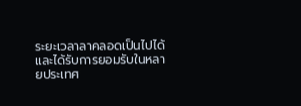ระยะเวลาลาคลอดเป็นไปได้และได้รับการยอมรับในหลายประเทศ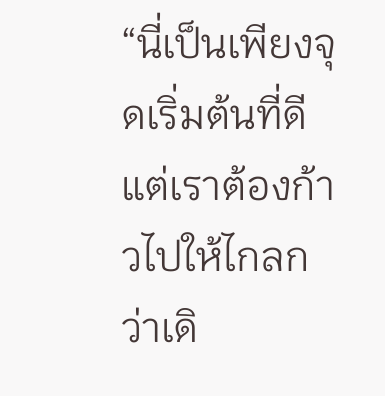“นี่เป็นเพียงจุดเริ่มต้นที่ดี แต่เราต้องก้าวไปให้ไกลกว่าเดิ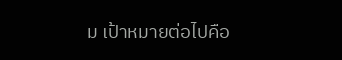ม เป้าหมายต่อไปคือ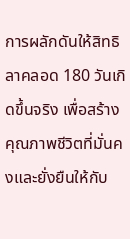การผลักดันให้สิทธิลาคลอด 180 วันเกิดขึ้นจริง เพื่อสร้างคุณภาพชีวิตที่มั่นคงและยั่งยืนให้กับ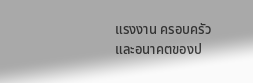แรงงาน ครอบครัว และอนาคตของป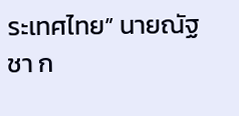ระเทศไทย” นายณัฐชา ก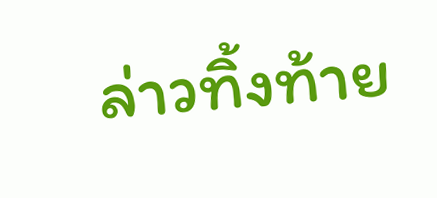ล่าวทิ้งท้าย